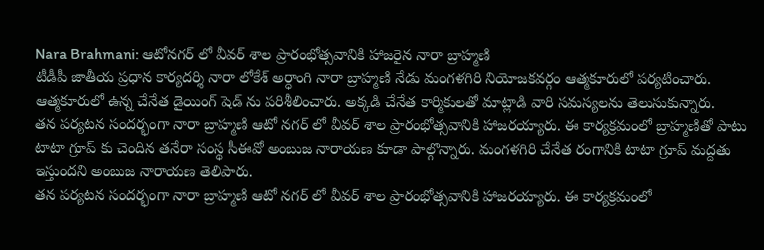Nara Brahmani: ఆటోనగర్ లో వీవర్ శాల ప్రారంభోత్సవానికి హాజరైన నారా బ్రాహ్మణి
టీడీపీ జాతీయ ప్రధాన కార్యదర్శి నారా లోకేశ్ అర్ధాంగి నారా బ్రాహ్మణి నేడు మంగళగిరి నియోజకవర్గం ఆత్మకూరులో పర్యటించారు. ఆత్మకూరులో ఉన్న చేనేత డైయింగ్ షెడ్ ను పరిశీలించారు. అక్కడి చేనేత కార్మికులతో మాట్లాడి వారి సమస్యలను తెలుసుకున్నారు.
తన పర్యటన సందర్భంగా నారా బ్రాహ్మణి ఆటో నగర్ లో వీవర్ శాల ప్రారంభోత్సవానికి హాజరయ్యారు. ఈ కార్యక్రమంలో బ్రాహ్మణితో పాటు టాటా గ్రూప్ కు చెందిన తనేరా సంస్థ సీఈవో అంబుజ నారాయణ కూడా పాల్గొన్నారు. మంగళగిరి చేనేత రంగానికి టాటా గ్రూప్ మద్దతు ఇస్తుందని అంబుజ నారాయణ తెలిపారు.
తన పర్యటన సందర్భంగా నారా బ్రాహ్మణి ఆటో నగర్ లో వీవర్ శాల ప్రారంభోత్సవానికి హాజరయ్యారు. ఈ కార్యక్రమంలో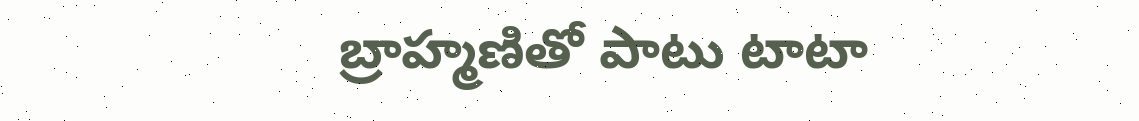బ్రాహ్మణితో పాటు టాటా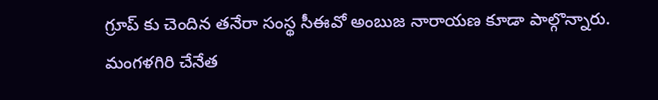గ్రూప్ కు చెందిన తనేరా సంస్థ సీఈవో అంబుజ నారాయణ కూడా పాల్గొన్నారు. మంగళగిరి చేనేత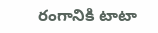రంగానికి టాటా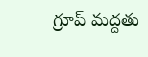గ్రూప్ మద్దతు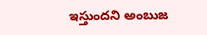ఇస్తుందని అంబుజ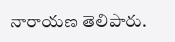నారాయణ తెలిపారు.